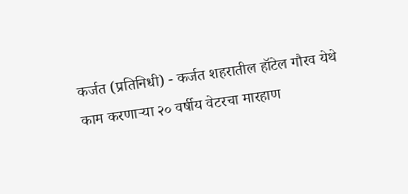कर्जत (प्रतिनिधी) - कर्जत शहरातील हॉटेल गौरव येथे काम करणाऱ्या २० वर्षीय वेटरचा मारहाण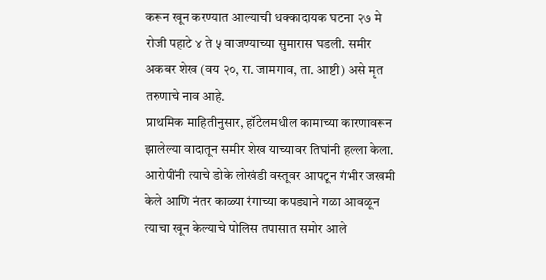करून खून करण्यात आल्याची धक्कादायक घटना २७ मे रोजी पहाटे ४ ते ५ वाजण्याच्या सुमारास घडली. समीर अकबर शेख (वय २०, रा. जामगाव, ता. आष्टी) असे मृत तरुणाचे नाव आहे.
प्राथमिक माहितीनुसार, हॉटेलमधील कामाच्या कारणावरून झालेल्या वादातून समीर शेख याच्यावर तिघांनी हल्ला केला. आरोपींनी त्याचे डोके लोखंडी वस्तूवर आपटून गंभीर जखमी केले आणि नंतर काळ्या रंगाच्या कपड्याने गळा आवळून त्याचा खून केल्याचे पोलिस तपासात समोर आले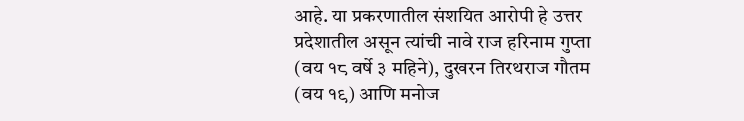आहे. या प्रकरणातील संशयित आरोपी हे उत्तर प्रदेशातील असून त्यांची नावे राज हरिनाम गुप्ता (वय १८ वर्षे ३ महिने), दुखरन तिरथराज गौतम (वय १९) आणि मनोज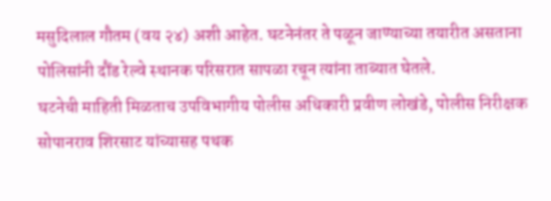मसुदिलाल गौतम (वय २४) अशी आहेत. घटनेनंतर ते पळून जाण्याच्या तयारीत असताना पोलिसांनी दौंड रेल्वे स्थानक परिसरात सापळा रचून त्यांना ताब्यात घेतले.
घटनेची माहिती मिळताच उपविभागीय पोलीस अधिकारी प्रवीण लोखंडे, पोलीस निरीक्षक सोपानराव शिरसाट यांच्यासह पथक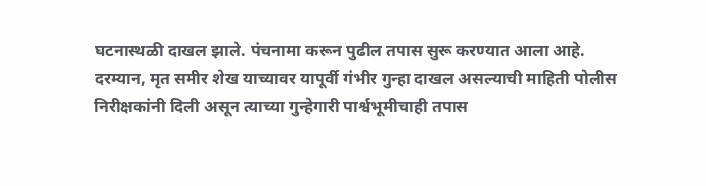घटनास्थळी दाखल झाले. पंचनामा करून पुढील तपास सुरू करण्यात आला आहे.
दरम्यान, मृत समीर शेख याच्यावर यापूर्वी गंभीर गुन्हा दाखल असल्याची माहिती पोलीस निरीक्षकांनी दिली असून त्याच्या गुन्हेगारी पार्श्वभूमीचाही तपास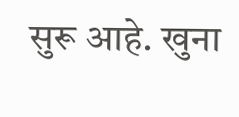सुरू आहे. खुना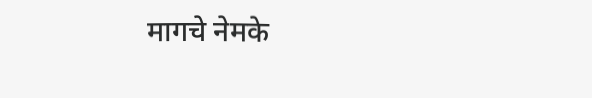मागचे नेमके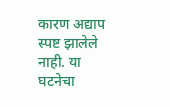कारण अद्याप स्पष्ट झालेले नाही. या घटनेचा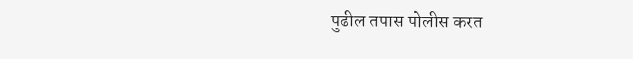पुढील तपास पोलीस करत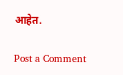आहेत.

Post a Comment